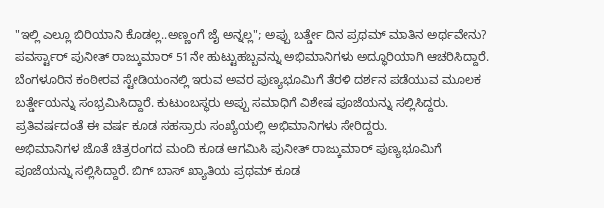"ಇಲ್ಲಿ ಎಲ್ಲೂ ಬಿರಿಯಾನಿ ಕೊಡಲ್ಲ..ಅಣ್ಣಂಗೆ ಜೈ ಅನ್ನಲ್ಲ"; ಅಪ್ಪು ಬರ್ತ್ಡೇ ದಿನ ಪ್ರಥಮ್ ಮಾತಿನ ಅರ್ಥವೇನು?
ಪವರ್ಸ್ಟಾರ್ ಪುನೀತ್ ರಾಜ್ಕುಮಾರ್ 51ನೇ ಹುಟ್ಟುಹಬ್ಬವನ್ನು ಅಭಿಮಾನಿಗಳು ಅದ್ಧೂರಿಯಾಗಿ ಆಚರಿಸಿದ್ದಾರೆ. ಬೆಂಗಳೂರಿನ ಕಂಠೀರವ ಸ್ಟೇಡಿಯಂನಲ್ಲಿ ಇರುವ ಅವರ ಪುಣ್ಯಭೂಮಿಗೆ ತೆರಳಿ ದರ್ಶನ ಪಡೆಯುವ ಮೂಲಕ ಬರ್ತ್ಡೇಯನ್ನು ಸಂಭ್ರಮಿಸಿದ್ದಾರೆ. ಕುಟುಂಬಸ್ಥರು ಅಪ್ಪು ಸಮಾಧಿಗೆ ವಿಶೇಷ ಪೂಜೆಯನ್ನು ಸಲ್ಲಿಸಿದ್ದರು. ಪ್ರತಿವರ್ಷದಂತೆ ಈ ವರ್ಷ ಕೂಡ ಸಹಸ್ರಾರು ಸಂಖ್ಯೆಯಲ್ಲಿ ಅಭಿಮಾನಿಗಳು ಸೇರಿದ್ದರು.
ಅಭಿಮಾನಿಗಳ ಜೊತೆ ಚಿತ್ರರಂಗದ ಮಂದಿ ಕೂಡ ಆಗಮಿಸಿ ಪುನೀತ್ ರಾಜ್ಕುಮಾರ್ ಪುಣ್ಯಭೂಮಿಗೆ ಪೂಜೆಯನ್ನು ಸಲ್ಲಿಸಿದ್ದಾರೆ. ಬಿಗ್ ಬಾಸ್ ಖ್ಯಾತಿಯ ಪ್ರಥಮ್ ಕೂಡ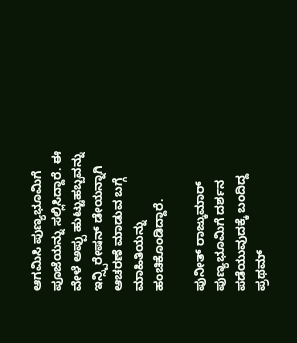ಆಗಮಿಸಿ ಪುಣ್ಯಭೂಮಿಗೆ ಪೂಜೆಯನ್ನು ಸಲ್ಲಿಸಿದ್ದಾರೆ. ಈ ವೇಳೆ ಅಪ್ಪು ಹುಟ್ಟುಹಬ್ಬವನ್ನು ಇನ್ಸ್ಪಿರೇಷನ್ ಡೇಯನ್ನಾಗಿ ಆಚರಣೆ ಮಾಡುವ ಬಗ್ಗೆ ಮಾಹಿತಿಯನ್ನು ಹಂಚಿಕೊಂಡಿದ್ದಾರೆ.

ಪುನೀತ್ ರಾಜ್ಕುಮಾರ್ ಪುಣ್ಯಭೂಮಿಗೆ ದರ್ಶನ ಪಡೆಯುವುದಕ್ಕೆ ಬಂದಿದ್ದ ಪ್ರಥಮ್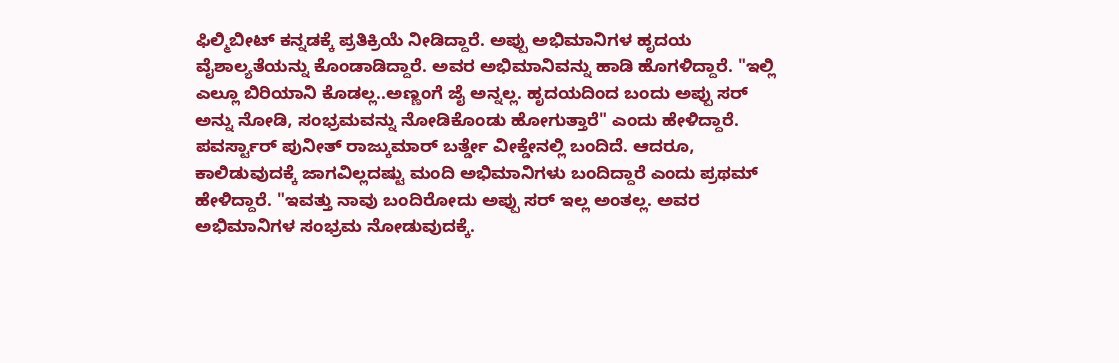ಫಿಲ್ಮಿಬೀಟ್ ಕನ್ನಡಕ್ಕೆ ಪ್ರತಿಕ್ರಿಯೆ ನೀಡಿದ್ದಾರೆ. ಅಪ್ಪು ಅಭಿಮಾನಿಗಳ ಹೃದಯ ವೈಶಾಲ್ಯತೆಯನ್ನು ಕೊಂಡಾಡಿದ್ದಾರೆ. ಅವರ ಅಭಿಮಾನಿವನ್ನು ಹಾಡಿ ಹೊಗಳಿದ್ದಾರೆ. "ಇಲ್ಲಿ ಎಲ್ಲೂ ಬಿರಿಯಾನಿ ಕೊಡಲ್ಲ..ಅಣ್ಣಂಗೆ ಜೈ ಅನ್ನಲ್ಲ. ಹೃದಯದಿಂದ ಬಂದು ಅಪ್ಪು ಸರ್ ಅನ್ನು ನೋಡಿ, ಸಂಭ್ರಮವನ್ನು ನೋಡಿಕೊಂಡು ಹೋಗುತ್ತಾರೆ" ಎಂದು ಹೇಳಿದ್ದಾರೆ.
ಪವರ್ಸ್ಟಾರ್ ಪುನೀತ್ ರಾಜ್ಕುಮಾರ್ ಬರ್ತ್ಡೇ ವೀಕ್ಡೇನಲ್ಲಿ ಬಂದಿದೆ. ಆದರೂ, ಕಾಲಿಡುವುದಕ್ಕೆ ಜಾಗವಿಲ್ಲದಷ್ಟು ಮಂದಿ ಅಭಿಮಾನಿಗಳು ಬಂದಿದ್ದಾರೆ ಎಂದು ಪ್ರಥಮ್ ಹೇಳಿದ್ದಾರೆ. "ಇವತ್ತು ನಾವು ಬಂದಿರೋದು ಅಪ್ಪು ಸರ್ ಇಲ್ಲ ಅಂತಲ್ಲ. ಅವರ ಅಭಿಮಾನಿಗಳ ಸಂಭ್ರಮ ನೋಡುವುದಕ್ಕೆ.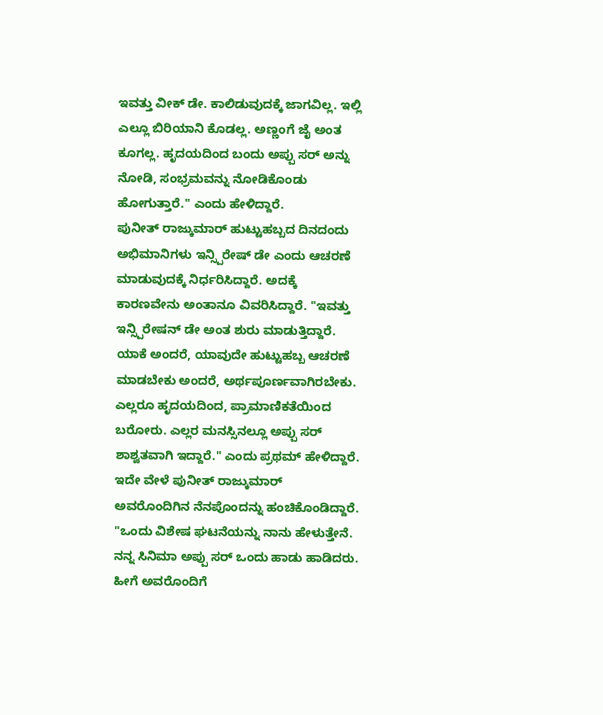ಇವತ್ತು ವೀಕ್ ಡೇ. ಕಾಲಿಡುವುದಕ್ಕೆ ಜಾಗವಿಲ್ಲ. ಇಲ್ಲಿ ಎಲ್ಲೂ ಬಿರಿಯಾನಿ ಕೊಡಲ್ಲ. ಅಣ್ಣಂಗೆ ಜೈ ಅಂತ ಕೂಗಲ್ಲ. ಹೃದಯದಿಂದ ಬಂದು ಅಪ್ಪು ಸರ್ ಅನ್ನು ನೋಡಿ, ಸಂಭ್ರಮವನ್ನು ನೋಡಿಕೊಂಡು ಹೋಗುತ್ತಾರೆ." ಎಂದು ಹೇಳಿದ್ದಾರೆ.
ಪುನೀತ್ ರಾಜ್ಕುಮಾರ್ ಹುಟ್ಟುಹಬ್ಬದ ದಿನದಂದು ಅಭಿಮಾನಿಗಳು ಇನ್ಸ್ಪಿರೇಷ್ ಡೇ ಎಂದು ಆಚರಣೆ ಮಾಡುವುದಕ್ಕೆ ನಿರ್ಧರಿಸಿದ್ದಾರೆ. ಅದಕ್ಕೆ ಕಾರಣವೇನು ಅಂತಾನೂ ವಿವರಿಸಿದ್ದಾರೆ. "ಇವತ್ತು ಇನ್ಸ್ಪಿರೇಷನ್ ಡೇ ಅಂತ ಶುರು ಮಾಡುತ್ತಿದ್ದಾರೆ. ಯಾಕೆ ಅಂದರೆ, ಯಾವುದೇ ಹುಟ್ಟುಹಬ್ಬ ಆಚರಣೆ ಮಾಡಬೇಕು ಅಂದರೆ, ಅರ್ಥಪೂರ್ಣವಾಗಿರಬೇಕು. ಎಲ್ಲರೂ ಹೃದಯದಿಂದ, ಪ್ರಾಮಾಣಿಕತೆಯಿಂದ ಬರೋರು. ಎಲ್ಲರ ಮನಸ್ಸಿನಲ್ಲೂ ಅಪ್ಪು ಸರ್ ಶಾಶ್ವತವಾಗಿ ಇದ್ದಾರೆ." ಎಂದು ಪ್ರಥಮ್ ಹೇಳಿದ್ದಾರೆ.
ಇದೇ ವೇಳೆ ಪುನೀತ್ ರಾಜ್ಕುಮಾರ್ ಅವರೊಂದಿಗಿನ ನೆನಪೊಂದನ್ನು ಹಂಚಿಕೊಂಡಿದ್ದಾರೆ. "ಒಂದು ವಿಶೇಷ ಘಟನೆಯನ್ನು ನಾನು ಹೇಳುತ್ತೇನೆ. ನನ್ನ ಸಿನಿಮಾ ಅಪ್ಪು ಸರ್ ಒಂದು ಹಾಡು ಹಾಡಿದರು. ಹೀಗೆ ಅವರೊಂದಿಗೆ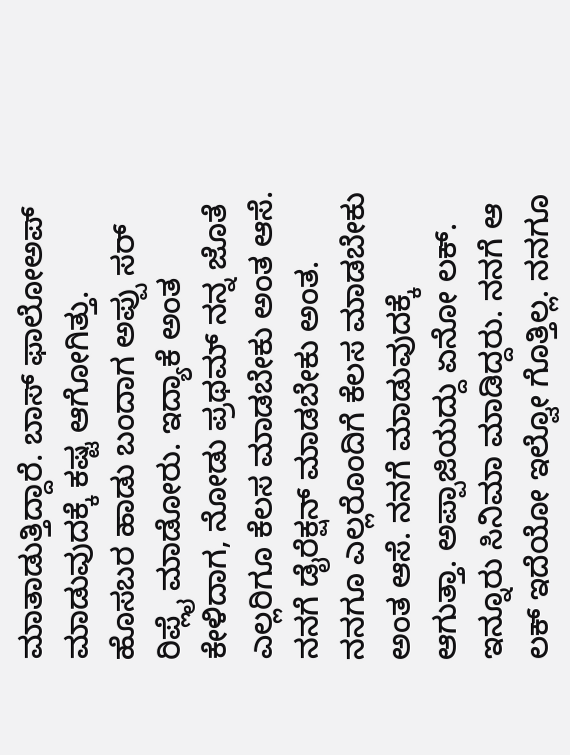ಮಾತಾಡುತ್ತಿದ್ದಾರೆ. ಬಾಸ್ ಫಾಲೋಅಪ್ ಮಾಡುವುದಕ್ಕೆ ಕಷ್ಟ ಆಗೋಗಿತ್ತು. ಹೊಸಬರ ಹಾಡು ಬಂದಾಗ ಅಪ್ಪು ಸರ್ ರಿಪ್ಲೈ ಮಾಡೋರು. ಇದ್ಯಾಕೆ ಅಂತ ಕೇಳಿದಾಗ, ನೋಡು ಪ್ರಥಮ್ ನನ್ನ ಜೊತೆ ಎಲ್ಲರಿಗೂ ಕೆಲಸ ಮಾಡಬೇಕು ಅಂತ ಆಸೆ. ನನಗೆ ಡೈರೆಕ್ಷನ್ ಮಾಡಬೇಕು ಅಂತ. ನನಗೂ ಎಲ್ಲರೊಂದಿಗೆ ಕೆಲಸ ಮಾಡಬೇಕು ಅಂತ ಆಸೆ. ನನಗೆ ಮಾಡುವುದಕ್ಕೆ ಆಗುತ್ತಾ. ಅಪ್ಪಾಜಿಯದ್ದು ಏನೋ ಲಕ್. ಇನ್ನೂರು ಸಿನಿಮಾ ಮಾಡಿದ್ದರು. ನನಗೆ ಆ ಲಕ್ ಇದೆಯೋ ಇಲ್ವೋ ಗೊತ್ತಿಲ್ಲ. ನನಗೂ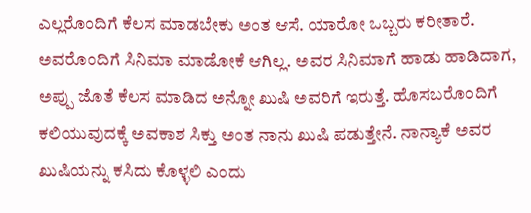ಎಲ್ಲರೊಂದಿಗೆ ಕೆಲಸ ಮಾಡಬೇಕು ಅಂತ ಆಸೆ. ಯಾರೋ ಒಬ್ಬರು ಕರೀತಾರೆ. ಅವರೊಂದಿಗೆ ಸಿನಿಮಾ ಮಾಡೋಕೆ ಆಗಿಲ್ಲ. ಅವರ ಸಿನಿಮಾಗೆ ಹಾಡು ಹಾಡಿದಾಗ, ಅಪ್ಪು ಜೊತೆ ಕೆಲಸ ಮಾಡಿದ ಅನ್ನೋ ಖುಷಿ ಅವರಿಗೆ ಇರುತ್ತೆ. ಹೊಸಬರೊಂದಿಗೆ ಕಲಿಯುವುದಕ್ಕೆ ಅವಕಾಶ ಸಿಕ್ತು ಅಂತ ನಾನು ಖುಷಿ ಪಡುತ್ತೇನೆ. ನಾನ್ಯಾಕೆ ಅವರ ಖುಷಿಯನ್ನು ಕಸಿದು ಕೊಳ್ಳಲಿ ಎಂದು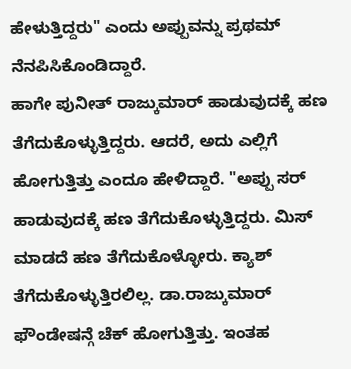ಹೇಳುತ್ತಿದ್ದರು" ಎಂದು ಅಪ್ಪುವನ್ನು ಪ್ರಥಮ್ ನೆನಪಿಸಿಕೊಂಡಿದ್ದಾರೆ.
ಹಾಗೇ ಪುನೀತ್ ರಾಜ್ಕುಮಾರ್ ಹಾಡುವುದಕ್ಕೆ ಹಣ ತೆಗೆದುಕೊಳ್ಳುತ್ತಿದ್ದರು. ಆದರೆ, ಅದು ಎಲ್ಲಿಗೆ ಹೋಗುತ್ತಿತ್ತು ಎಂದೂ ಹೇಳಿದ್ದಾರೆ. "ಅಪ್ಪು ಸರ್ ಹಾಡುವುದಕ್ಕೆ ಹಣ ತೆಗೆದುಕೊಳ್ಳುತ್ತಿದ್ದರು. ಮಿಸ್ ಮಾಡದೆ ಹಣ ತೆಗೆದುಕೊಳ್ಳೋರು. ಕ್ಯಾಶ್ ತೆಗೆದುಕೊಳ್ಳುತ್ತಿರಲಿಲ್ಲ. ಡಾ.ರಾಜ್ಕುಮಾರ್ ಫೌಂಡೇಷನ್ಗೆ ಚೆಕ್ ಹೋಗುತ್ತಿತ್ತು. ಇಂತಹ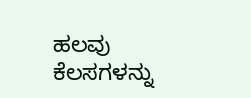ಹಲವು ಕೆಲಸಗಳನ್ನು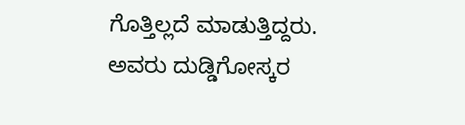ಗೊತ್ತಿಲ್ಲದೆ ಮಾಡುತ್ತಿದ್ದರು. ಅವರು ದುಡ್ಡಿಗೋಸ್ಕರ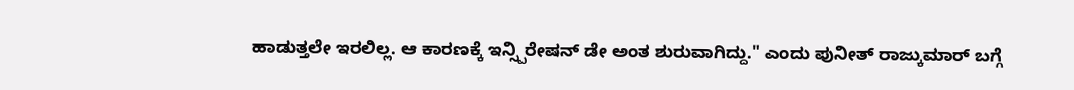ಹಾಡುತ್ತಲೇ ಇರಲಿಲ್ಲ. ಆ ಕಾರಣಕ್ಕೆ ಇನ್ಸ್ಪಿರೇಷನ್ ಡೇ ಅಂತ ಶುರುವಾಗಿದ್ದು." ಎಂದು ಪುನೀತ್ ರಾಜ್ಕುಮಾರ್ ಬಗ್ಗೆ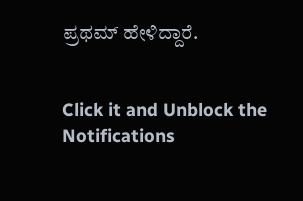ಪ್ರಥಮ್ ಹೇಳಿದ್ದಾರೆ.


Click it and Unblock the Notifications